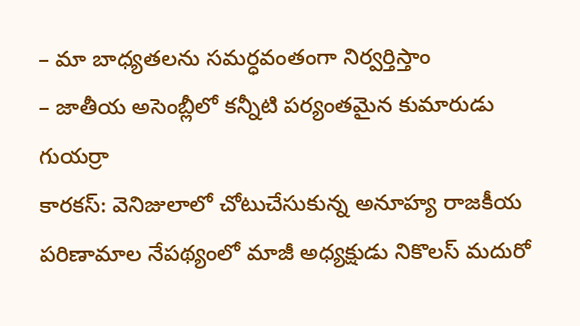– మా బాధ్యతలను సమర్ధవంతంగా నిర్వర్తిస్తాం
– జాతీయ అసెంబ్లీలో కన్నీటి పర్యంతమైన కుమారుడు గుయర్రా
కారకస్: వెనిజులాలో చోటుచేసుకున్న అనూహ్య రాజకీయ పరిణామాల నేపథ్యంలో మాజీ అధ్యక్షుడు నికొలస్ మదురో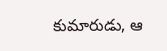కుమారుడు, ఆ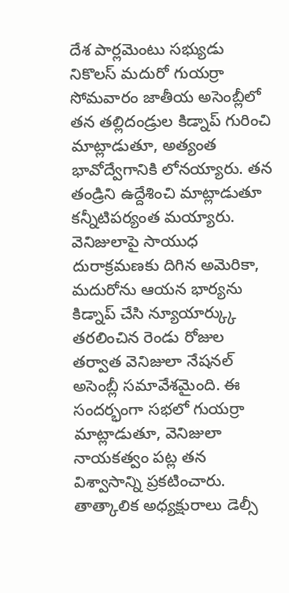దేశ పార్లమెంటు సభ్యుడు నికొలస్ మదురో గుయర్రా సోమవారం జాతీయ అసెంబ్లీలో తన తల్లిదండ్రుల కిడ్నాప్ గురించి మాట్లాడుతూ, అత్యంత భావోద్వేగానికి లోనయ్యారు. తన తండ్రిని ఉద్దేశించి మాట్లాడుతూ కన్నీటిపర్యంత మయ్యారు. వెనిజులాపై సాయుధ దురాక్రమణకు దిగిన అమెరికా, మదురోను ఆయన భార్యను కిడ్నాప్ చేసి న్యూయార్క్కు తరలించిన రెండు రోజుల తర్వాత వెనిజులా నేషనల్ అసెంబ్లీ సమావేశమైంది. ఈ సందర్భంగా సభలో గుయర్రా మాట్లాడుతూ, వెనిజులా నాయకత్వం పట్ల తన విశ్వాసాన్ని ప్రకటించారు. తాత్కాలిక అధ్యక్షురాలు డెల్సీ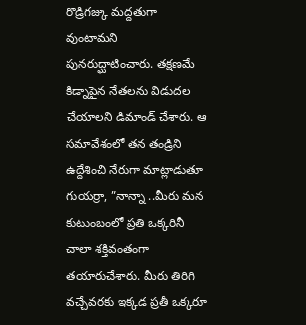రొడ్రిగజ్కు మద్దతుగా వుంటామని పునరుద్ఘాటించారు. తక్షణమే కిడ్నాపైన నేతలను విడుదల చేయాలని డిమాండ్ చేశారు. ఆ సమావేశంలో తన తండ్రిని ఉద్దేశించి నేరుగా మాట్లాడుతూ గుయర్రా, ”నాన్నా ..మీరు మన కుటుంబంలో ప్రతి ఒక్కరినీ చాలా శక్తివంతంగా తయారుచేశారు. మీరు తిరిగి వచ్చేవరకు ఇక్కడ ప్రతీ ఒక్కరూ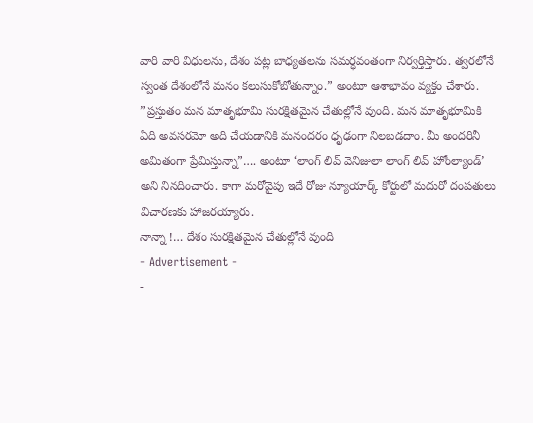వారి వారి విధులను, దేశం పట్ల బాధ్యతలను సమర్ధవంతంగా నిర్వర్తిస్తారు. త్వరలోనే స్వంత దేశంలోనే మనం కలుసుకోబోతున్నాం.” అంటూ ఆశాభావం వ్యక్తం చేశారు. ”ప్రస్తుతం మన మాతృభూమి సురక్షితమైన చేతుల్లోనే వుంది. మన మాతృభూమికి ఏది అవసరమో అది చేయడానికి మనందరం ధృఢంగా నిలబడదాం. మీ అందరినీ అమితంగా ప్రేమిస్తున్నా”…. అంటూ ‘లాంగ్ లివ్ వెనిజులా లాంగ్ లివ్ హోంల్యాండ్’ అని నినదించారు. కాగా మరోవైపు ఇదే రోజు న్యూయార్క్ కోర్టులో మదురో దంపతులు విచారణకు హాజరయ్యారు.
నాన్నా !… దేశం సురక్షితమైన చేతుల్లోనే వుంది
- Advertisement -
-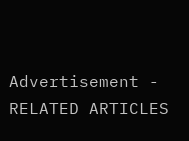Advertisement -
RELATED ARTICLES